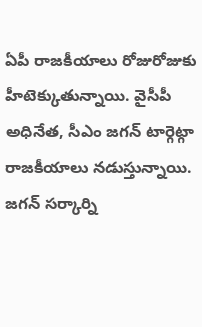ఏపీ రాజకీయాలు రోజురోజుకు హీటెక్కుతున్నాయి. వైసీపీ అధినేత, సీఎం జగన్ టార్గెట్గా రాజకీయాలు నడుస్తున్నాయి. జగన్ సర్కార్ని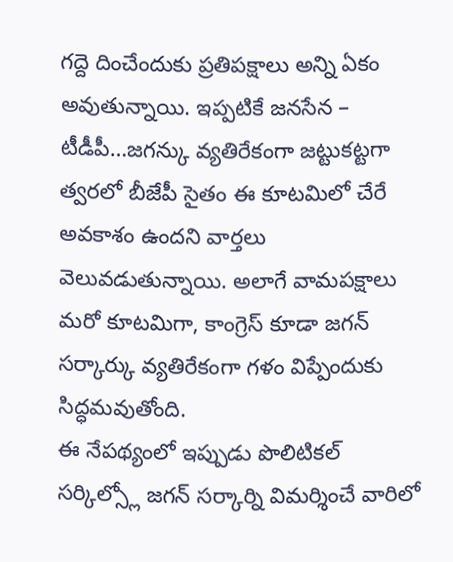గద్దె దించేందుకు ప్రతిపక్షాలు అన్ని ఏకం అవుతున్నాయి. ఇప్పటికే జనసేన – టీడీపీ…జగన్కు వ్యతిరేకంగా జట్టుకట్టగా త్వరలో బీజేపీ సైతం ఈ కూటమిలో చేరే అవకాశం ఉందని వార్తలు వెలువడుతున్నాయి. అలాగే వామపక్షాలు మరో కూటమిగా, కాంగ్రెస్ కూడా జగన్ సర్కార్కు వ్యతిరేకంగా గళం విప్పేందుకు సిద్ధమవుతోంది.
ఈ నేపథ్యంలో ఇప్పుడు పొలిటికల్ సర్కిల్స్లో జగన్ సర్కార్ని విమర్శించే వారిలో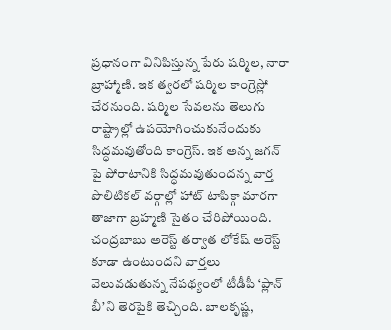ప్రధానంగా వినిపిస్తున్న పేరు షర్మిల, నారా బ్రాహ్మాణి. ఇక త్వరలో షర్మిల కాంగ్రెస్లో చేరనుంది. షర్మిల సేవలను తెలుగు రాష్ట్రాల్లో ఉపయోగించుకునేందుకు సిద్ధమవుతోంది కాంగ్రెస్. ఇక అన్న జగన్ పై పోరాటానికి సిద్ధమవుతుందన్న వార్త పొలిటికల్ వర్గాల్లో హాట్ టాపిక్గా మారగా తాజాగా బ్రహ్మణి సైతం చేరిపోయింది.
చంద్రబాబు అరెస్ట్ తర్వాత లోకేష్ అరెస్ట్ కూడా ఉంటుందని వార్తలు వెలువడుతున్న నేపథ్యంలో టీడీపీ ‘ప్లాన్ బీ’ని తెరపైకి తెచ్చింది. బాలకృష్ణ,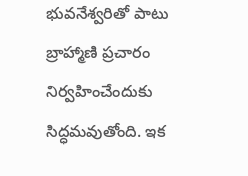భువనేశ్వరితో పాటు బ్రాహ్మాణి ప్రచారం నిర్వహించేందుకు సిద్ధమవుతోంది. ఇక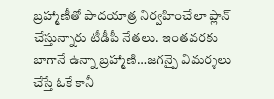బ్రహ్మాణీతో పాదయాత్ర నిర్వహించేలా ప్లాన్ చేస్తున్నారు టీడీపీ నేతలు. ఇంతవరకు బాగానే ఉన్నా బ్రహ్మాణి…జగన్పై విమర్శలు చేస్తే ఓకే కానీ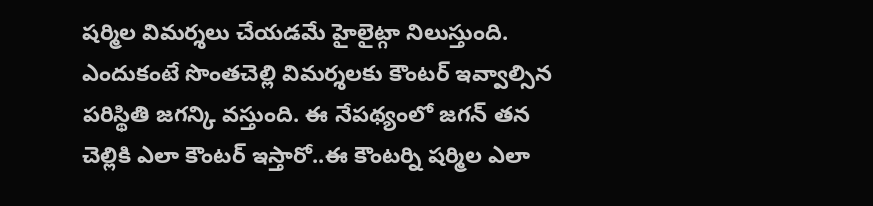షర్మిల విమర్శలు చేయడమే హైలైట్గా నిలుస్తుంది. ఎందుకంటే సొంతచెల్లి విమర్శలకు కౌంటర్ ఇవ్వాల్సిన పరిస్థితి జగన్కి వస్తుంది. ఈ నేపథ్యంలో జగన్ తన చెల్లికి ఎలా కౌంటర్ ఇస్తారో..ఈ కౌంటర్ని షర్మిల ఎలా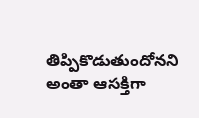తిప్పికొడుతుందోనని అంతా ఆసక్తిగా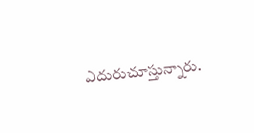ఎదురుచూస్తున్నారు.